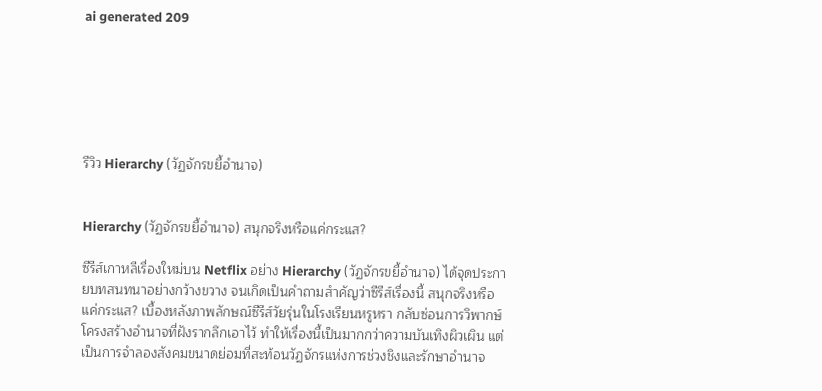ai generated 209






รีวิว Hierarchy (วัฏจักรขยี้อำนาจ)


Hierarchy (วัฏจักรขยี้อำนาจ) สนุกจริงหรือแค่กระแส?

ซีรีส์เกาหลีเรื่องใหม่บน Netflix อย่าง Hierarchy (วัฏจักรขยี้อำนาจ) ได้จุดประกายบทสนทนาอย่างกว้างขวาง จนเกิดเป็นคำถามสำคัญว่าซีรีส์เรื่องนี้ สนุกจริงหรือแค่กระแส? เบื้องหลังภาพลักษณ์ซีรีส์วัยรุ่นในโรงเรียนหรูหรา กลับซ่อนการวิพากษ์โครงสร้างอำนาจที่ฝังรากลึกเอาไว้ ทำให้เรื่องนี้เป็นมากกว่าความบันเทิงผิวเผิน แต่เป็นการจำลองสังคมขนาดย่อมที่สะท้อนวัฏจักรแห่งการช่วงชิงและรักษาอำนาจ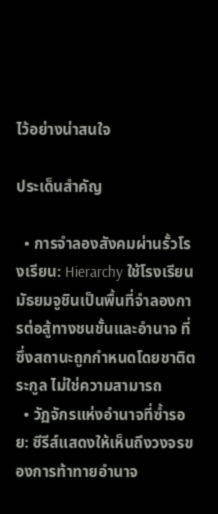ไว้อย่างน่าสนใจ

ประเด็นสำคัญ

  • การจำลองสังคมผ่านรั้วโรงเรียน: Hierarchy ใช้โรงเรียนมัธยมจูชินเป็นพื้นที่จำลองการต่อสู้ทางชนชั้นและอำนาจ ที่ซึ่งสถานะถูกกำหนดโดยชาติตระกูล ไม่ใช่ความสามารถ
  • วัฏจักรแห่งอำนาจที่ซ้ำรอย: ซีรีส์แสดงให้เห็นถึงวงจรของการท้าทายอำนาจ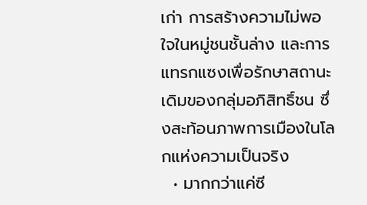เก่า การสร้างความไม่พอใจในหมู่ชนชั้นล่าง และการแทรกแซงเพื่อรักษาสถานะเดิมของกลุ่มอภิสิทธิ์ชน ซึ่งสะท้อนภาพการเมืองในโลกแห่งความเป็นจริง
  • มากกว่าแค่ซี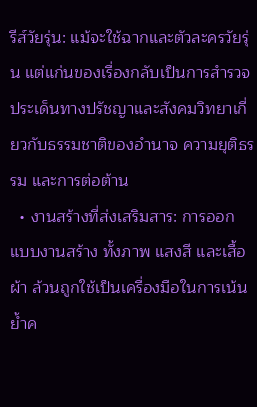รีส์วัยรุ่น: แม้จะใช้ฉากและตัวละครวัยรุ่น แต่แก่นของเรื่องกลับเป็นการสำรวจประเด็นทางปรัชญาและสังคมวิทยาเกี่ยวกับธรรมชาติของอำนาจ ความยุติธรรม และการต่อต้าน
  • งานสร้างที่ส่งเสริมสาร: การออกแบบงานสร้าง ทั้งภาพ แสงสี และเสื้อผ้า ล้วนถูกใช้เป็นเครื่องมือในการเน้นย้ำค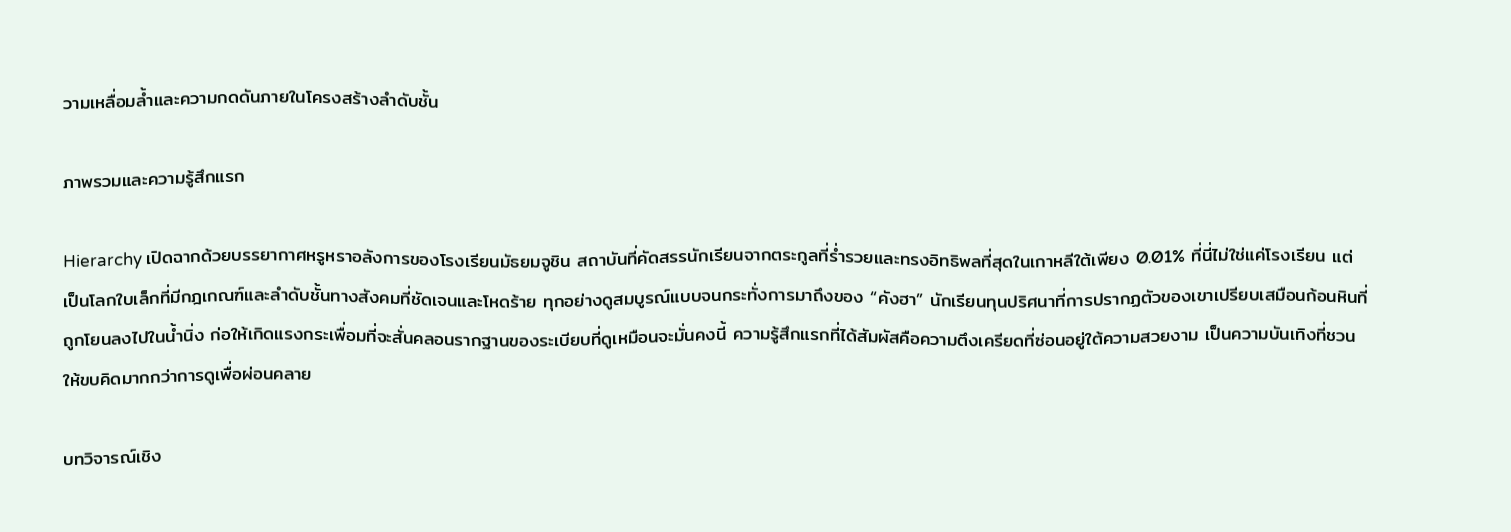วามเหลื่อมล้ำและความกดดันภายในโครงสร้างลำดับชั้น

ภาพรวมและความรู้สึกแรก

Hierarchy เปิดฉากด้วยบรรยากาศหรูหราอลังการของโรงเรียนมัธยมจูชิน สถาบันที่คัดสรรนักเรียนจากตระกูลที่ร่ำรวยและทรงอิทธิพลที่สุดในเกาหลีใต้เพียง 0.01% ที่นี่ไม่ใช่แค่โรงเรียน แต่เป็นโลกใบเล็กที่มีกฎเกณฑ์และลำดับชั้นทางสังคมที่ชัดเจนและโหดร้าย ทุกอย่างดูสมบูรณ์แบบจนกระทั่งการมาถึงของ “คังฮา” นักเรียนทุนปริศนาที่การปรากฏตัวของเขาเปรียบเสมือนก้อนหินที่ถูกโยนลงไปในน้ำนิ่ง ก่อให้เกิดแรงกระเพื่อมที่จะสั่นคลอนรากฐานของระเบียบที่ดูเหมือนจะมั่นคงนี้ ความรู้สึกแรกที่ได้สัมผัสคือความตึงเครียดที่ซ่อนอยู่ใต้ความสวยงาม เป็นความบันเทิงที่ชวนให้ขบคิดมากกว่าการดูเพื่อผ่อนคลาย

บทวิจารณ์เชิง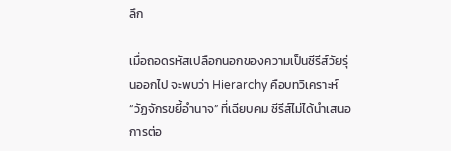ลึก

เมื่อถอดรหัสเปลือกนอกของความเป็นซีรีส์วัยรุ่นออกไป จะพบว่า Hierarchy คือบทวิเคราะห์ “วัฏจักรขยี้อำนาจ” ที่เฉียบคม ซีรีส์ไม่ได้นำเสนอการต่อ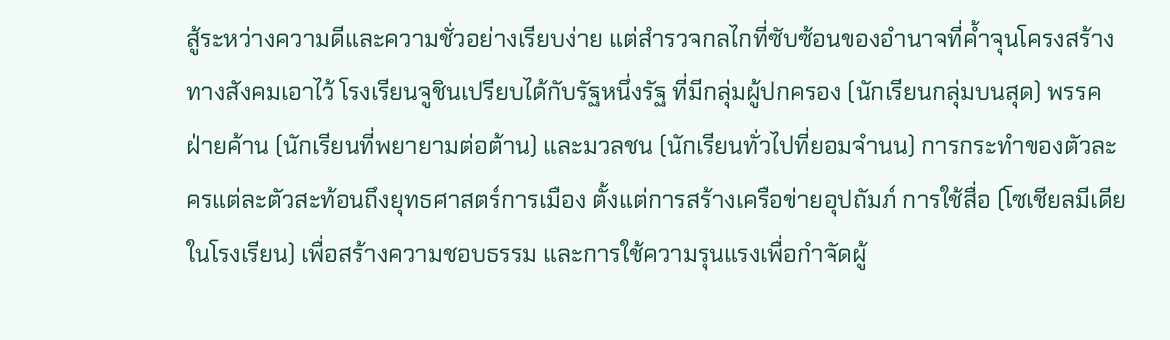สู้ระหว่างความดีและความชั่วอย่างเรียบง่าย แต่สำรวจกลไกที่ซับซ้อนของอำนาจที่ค้ำจุนโครงสร้างทางสังคมเอาไว้ โรงเรียนจูชินเปรียบได้กับรัฐหนึ่งรัฐ ที่มีกลุ่มผู้ปกครอง (นักเรียนกลุ่มบนสุด) พรรคฝ่ายค้าน (นักเรียนที่พยายามต่อต้าน) และมวลชน (นักเรียนทั่วไปที่ยอมจำนน) การกระทำของตัวละครแต่ละตัวสะท้อนถึงยุทธศาสตร์การเมือง ตั้งแต่การสร้างเครือข่ายอุปถัมภ์ การใช้สื่อ (โซเชียลมีเดียในโรงเรียน) เพื่อสร้างความชอบธรรม และการใช้ความรุนแรงเพื่อกำจัดผู้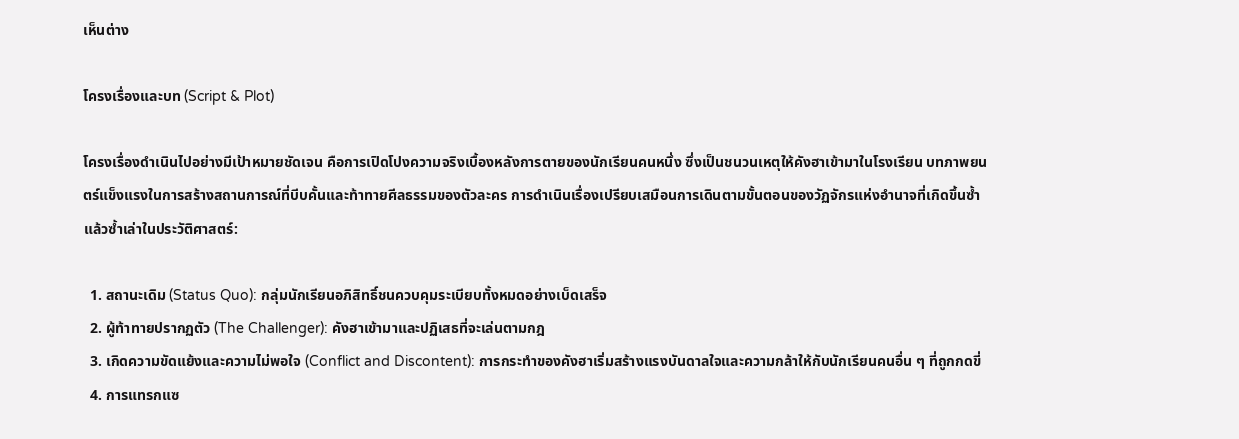เห็นต่าง

โครงเรื่องและบท (Script & Plot)

โครงเรื่องดำเนินไปอย่างมีเป้าหมายชัดเจน คือการเปิดโปงความจริงเบื้องหลังการตายของนักเรียนคนหนึ่ง ซึ่งเป็นชนวนเหตุให้คังฮาเข้ามาในโรงเรียน บทภาพยนตร์แข็งแรงในการสร้างสถานการณ์ที่บีบคั้นและท้าทายศีลธรรมของตัวละคร การดำเนินเรื่องเปรียบเสมือนการเดินตามขั้นตอนของวัฏจักรแห่งอำนาจที่เกิดขึ้นซ้ำแล้วซ้ำเล่าในประวัติศาสตร์:

  1. สถานะเดิม (Status Quo): กลุ่มนักเรียนอภิสิทธิ์ชนควบคุมระเบียบทั้งหมดอย่างเบ็ดเสร็จ
  2. ผู้ท้าทายปรากฏตัว (The Challenger): คังฮาเข้ามาและปฏิเสธที่จะเล่นตามกฎ
  3. เกิดความขัดแย้งและความไม่พอใจ (Conflict and Discontent): การกระทำของคังฮาเริ่มสร้างแรงบันดาลใจและความกล้าให้กับนักเรียนคนอื่น ๆ ที่ถูกกดขี่
  4. การแทรกแซ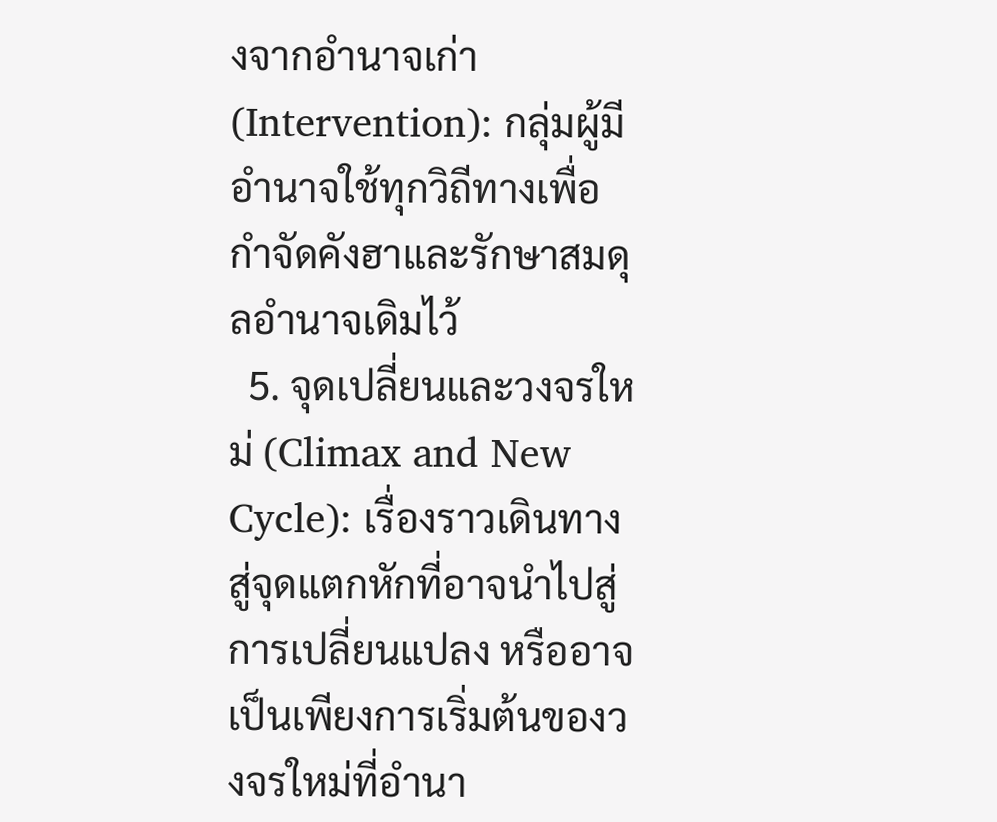งจากอำนาจเก่า (Intervention): กลุ่มผู้มีอำนาจใช้ทุกวิถีทางเพื่อกำจัดคังฮาและรักษาสมดุลอำนาจเดิมไว้
  5. จุดเปลี่ยนและวงจรใหม่ (Climax and New Cycle): เรื่องราวเดินทางสู่จุดแตกหักที่อาจนำไปสู่การเปลี่ยนแปลง หรืออาจเป็นเพียงการเริ่มต้นของวงจรใหม่ที่อำนา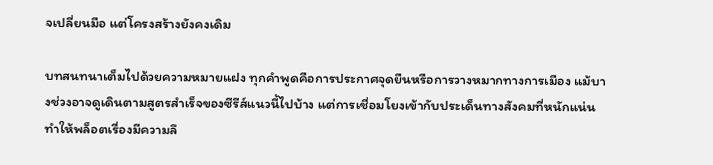จเปลี่ยนมือ แต่โครงสร้างยังคงเดิม

บทสนทนาเต็มไปด้วยความหมายแฝง ทุกคำพูดคือการประกาศจุดยืนหรือการวางหมากทางการเมือง แม้บางช่วงอาจดูเดินตามสูตรสำเร็จของซีรีส์แนวนี้ไปบ้าง แต่การเชื่อมโยงเข้ากับประเด็นทางสังคมที่หนักแน่นทำให้พล็อตเรื่องมีความลึ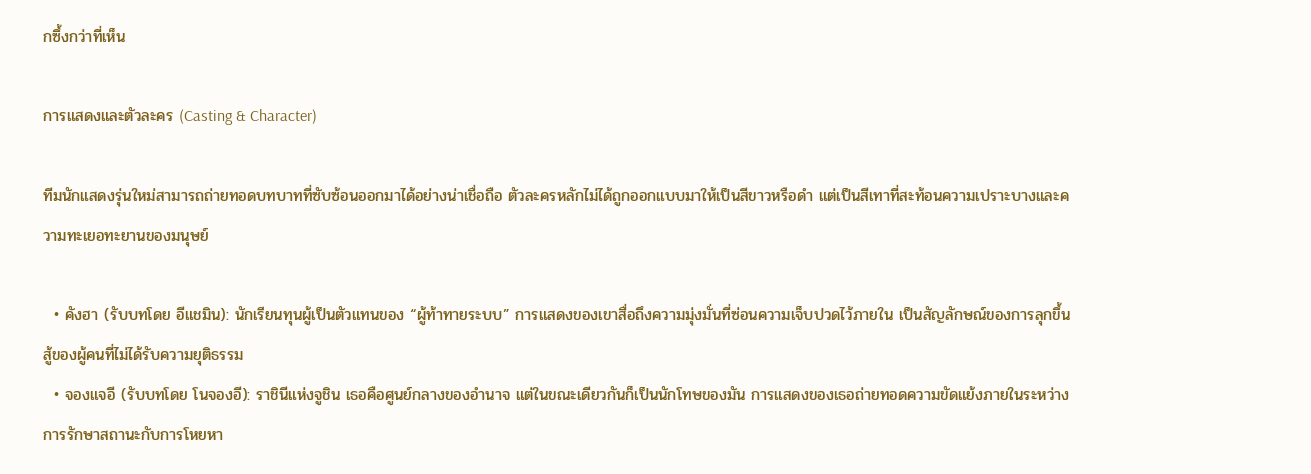กซึ้งกว่าที่เห็น

การแสดงและตัวละคร (Casting & Character)

ทีมนักแสดงรุ่นใหม่สามารถถ่ายทอดบทบาทที่ซับซ้อนออกมาได้อย่างน่าเชื่อถือ ตัวละครหลักไม่ได้ถูกออกแบบมาให้เป็นสีขาวหรือดำ แต่เป็นสีเทาที่สะท้อนความเปราะบางและความทะเยอทะยานของมนุษย์

  • คังฮา (รับบทโดย อีแชมิน): นักเรียนทุนผู้เป็นตัวแทนของ “ผู้ท้าทายระบบ” การแสดงของเขาสื่อถึงความมุ่งมั่นที่ซ่อนความเจ็บปวดไว้ภายใน เป็นสัญลักษณ์ของการลุกขึ้นสู้ของผู้คนที่ไม่ได้รับความยุติธรรม
  • จองแจอี (รับบทโดย โนจองอี): ราชินีแห่งจูชิน เธอคือศูนย์กลางของอำนาจ แต่ในขณะเดียวกันก็เป็นนักโทษของมัน การแสดงของเธอถ่ายทอดความขัดแย้งภายในระหว่างการรักษาสถานะกับการโหยหา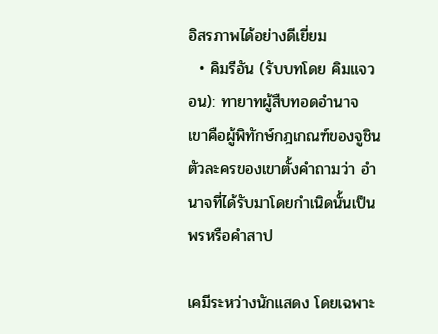อิสรภาพได้อย่างดีเยี่ยม
  • คิมรีอัน (รับบทโดย คิมแจวอน): ทายาทผู้สืบทอดอำนาจ เขาคือผู้พิทักษ์กฎเกณฑ์ของจูชิน ตัวละครของเขาตั้งคำถามว่า อำนาจที่ได้รับมาโดยกำเนิดนั้นเป็นพรหรือคำสาป

เคมีระหว่างนักแสดง โดยเฉพาะ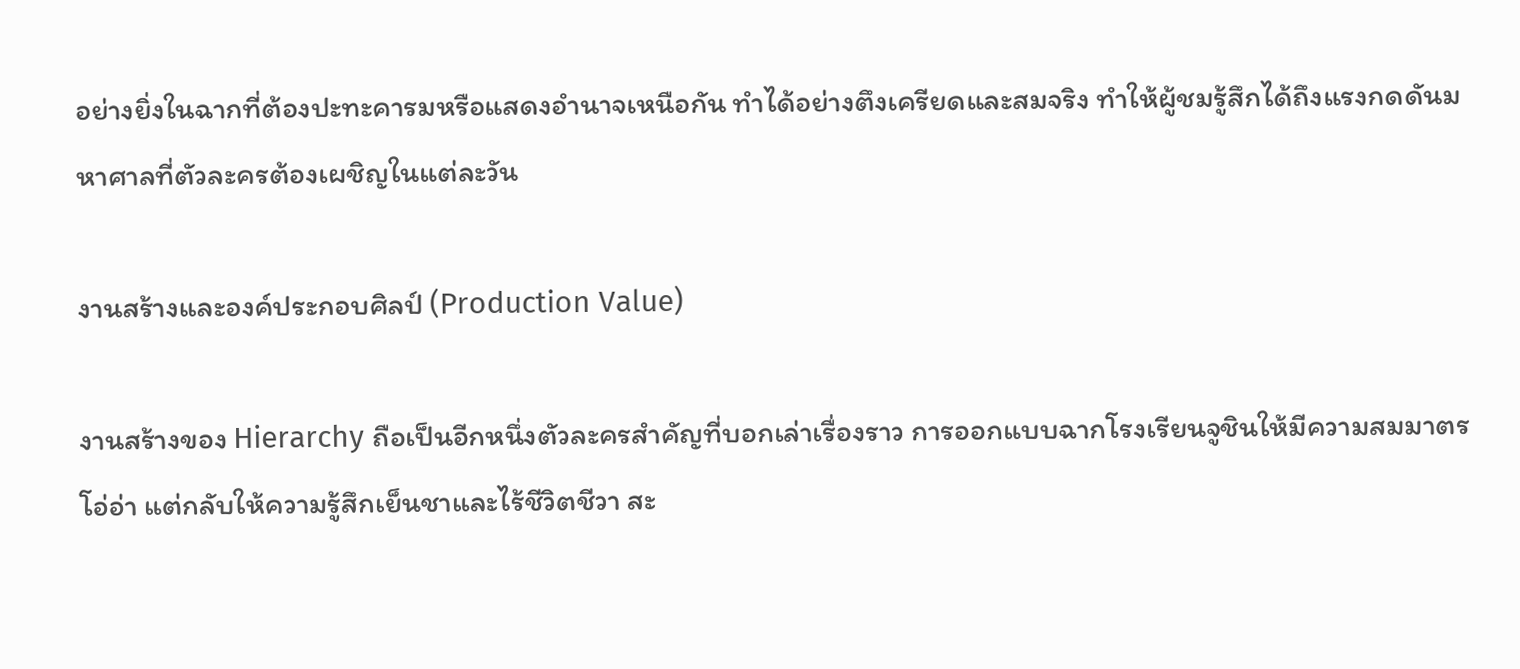อย่างยิ่งในฉากที่ต้องปะทะคารมหรือแสดงอำนาจเหนือกัน ทำได้อย่างตึงเครียดและสมจริง ทำให้ผู้ชมรู้สึกได้ถึงแรงกดดันมหาศาลที่ตัวละครต้องเผชิญในแต่ละวัน

งานสร้างและองค์ประกอบศิลป์ (Production Value)

งานสร้างของ Hierarchy ถือเป็นอีกหนึ่งตัวละครสำคัญที่บอกเล่าเรื่องราว การออกแบบฉากโรงเรียนจูชินให้มีความสมมาตร โอ่อ่า แต่กลับให้ความรู้สึกเย็นชาและไร้ชีวิตชีวา สะ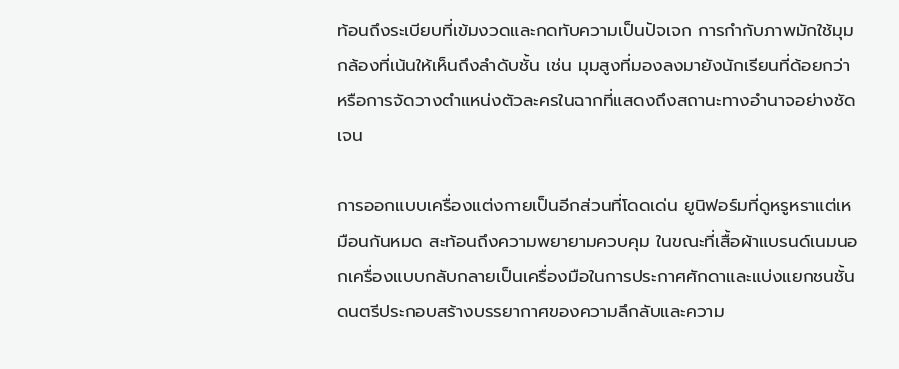ท้อนถึงระเบียบที่เข้มงวดและกดทับความเป็นปัจเจก การกำกับภาพมักใช้มุมกล้องที่เน้นให้เห็นถึงลำดับชั้น เช่น มุมสูงที่มองลงมายังนักเรียนที่ด้อยกว่า หรือการจัดวางตำแหน่งตัวละครในฉากที่แสดงถึงสถานะทางอำนาจอย่างชัดเจน

การออกแบบเครื่องแต่งกายเป็นอีกส่วนที่โดดเด่น ยูนิฟอร์มที่ดูหรูหราแต่เหมือนกันหมด สะท้อนถึงความพยายามควบคุม ในขณะที่เสื้อผ้าแบรนด์เนมนอกเครื่องแบบกลับกลายเป็นเครื่องมือในการประกาศศักดาและแบ่งแยกชนชั้น ดนตรีประกอบสร้างบรรยากาศของความลึกลับและความ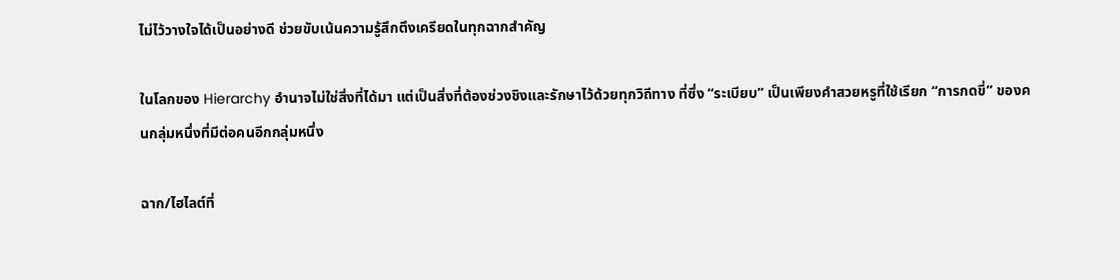ไม่ไว้วางใจได้เป็นอย่างดี ช่วยขับเน้นความรู้สึกตึงเครียดในทุกฉากสำคัญ

ในโลกของ Hierarchy อำนาจไม่ใช่สิ่งที่ได้มา แต่เป็นสิ่งที่ต้องช่วงชิงและรักษาไว้ด้วยทุกวิถีทาง ที่ซึ่ง “ระเบียบ” เป็นเพียงคำสวยหรูที่ใช้เรียก “การกดขี่” ของคนกลุ่มหนึ่งที่มีต่อคนอีกกลุ่มหนึ่ง

ฉาก/ไฮไลต์ที่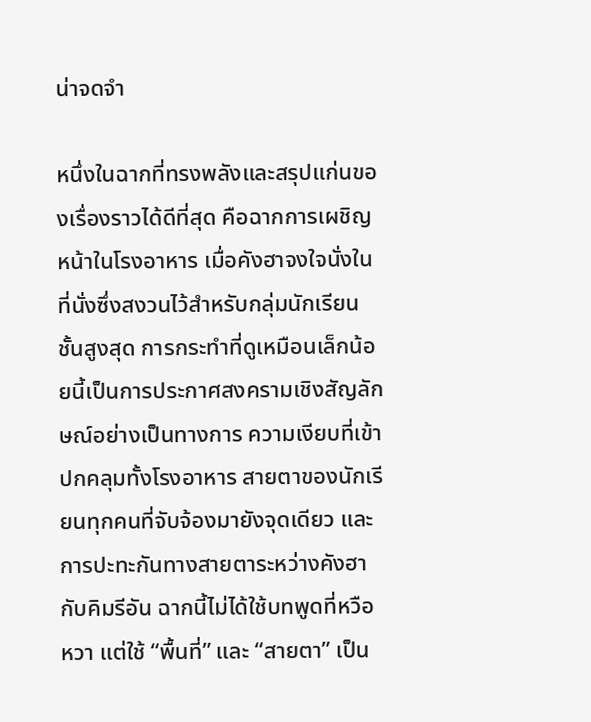น่าจดจำ

หนึ่งในฉากที่ทรงพลังและสรุปแก่นของเรื่องราวได้ดีที่สุด คือฉากการเผชิญหน้าในโรงอาหาร เมื่อคังฮาจงใจนั่งในที่นั่งซึ่งสงวนไว้สำหรับกลุ่มนักเรียนชั้นสูงสุด การกระทำที่ดูเหมือนเล็กน้อยนี้เป็นการประกาศสงครามเชิงสัญลักษณ์อย่างเป็นทางการ ความเงียบที่เข้าปกคลุมทั้งโรงอาหาร สายตาของนักเรียนทุกคนที่จับจ้องมายังจุดเดียว และการปะทะกันทางสายตาระหว่างคังฮากับคิมรีอัน ฉากนี้ไม่ได้ใช้บทพูดที่หวือหวา แต่ใช้ “พื้นที่” และ “สายตา” เป็น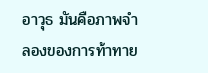อาวุธ มันคือภาพจำลองของการท้าทาย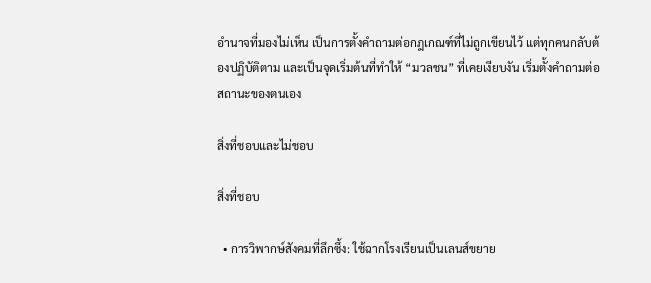อำนาจที่มองไม่เห็น เป็นการตั้งคำถามต่อกฎเกณฑ์ที่ไม่ถูกเขียนไว้ แต่ทุกคนกลับต้องปฏิบัติตาม และเป็นจุดเริ่มต้นที่ทำให้ “มวลชน” ที่เคยเงียบงัน เริ่มตั้งคำถามต่อสถานะของตนเอง

สิ่งที่ชอบและไม่ชอบ

สิ่งที่ชอบ

  • การวิพากษ์สังคมที่ลึกซึ้ง: ใช้ฉากโรงเรียนเป็นเลนส์ขยาย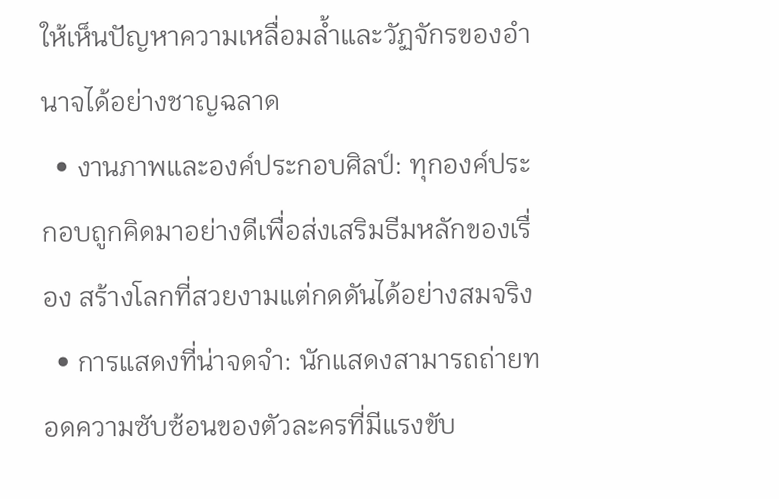ให้เห็นปัญหาความเหลื่อมล้ำและวัฏจักรของอำนาจได้อย่างชาญฉลาด
  • งานภาพและองค์ประกอบศิลป์: ทุกองค์ประกอบถูกคิดมาอย่างดีเพื่อส่งเสริมธีมหลักของเรื่อง สร้างโลกที่สวยงามแต่กดดันได้อย่างสมจริง
  • การแสดงที่น่าจดจำ: นักแสดงสามารถถ่ายทอดความซับซ้อนของตัวละครที่มีแรงขับ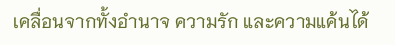เคลื่อนจากทั้งอำนาจ ความรัก และความแค้นได้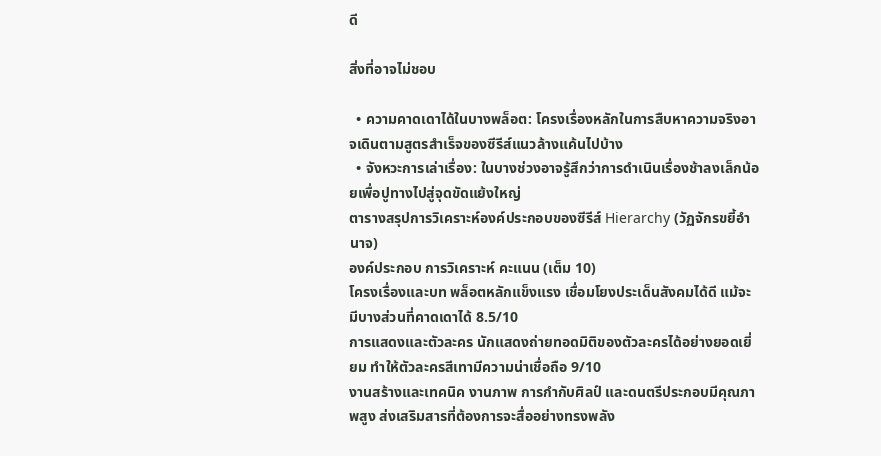ดี

สิ่งที่อาจไม่ชอบ

  • ความคาดเดาได้ในบางพล็อต: โครงเรื่องหลักในการสืบหาความจริงอาจเดินตามสูตรสำเร็จของซีรีส์แนวล้างแค้นไปบ้าง
  • จังหวะการเล่าเรื่อง: ในบางช่วงอาจรู้สึกว่าการดำเนินเรื่องช้าลงเล็กน้อยเพื่อปูทางไปสู่จุดขัดแย้งใหญ่
ตารางสรุปการวิเคราะห์องค์ประกอบของซีรีส์ Hierarchy (วัฏจักรขยี้อำนาจ)
องค์ประกอบ การวิเคราะห์ คะแนน (เต็ม 10)
โครงเรื่องและบท พล็อตหลักแข็งแรง เชื่อมโยงประเด็นสังคมได้ดี แม้จะมีบางส่วนที่คาดเดาได้ 8.5/10
การแสดงและตัวละคร นักแสดงถ่ายทอดมิติของตัวละครได้อย่างยอดเยี่ยม ทำให้ตัวละครสีเทามีความน่าเชื่อถือ 9/10
งานสร้างและเทคนิค งานภาพ การกำกับศิลป์ และดนตรีประกอบมีคุณภาพสูง ส่งเสริมสารที่ต้องการจะสื่ออย่างทรงพลัง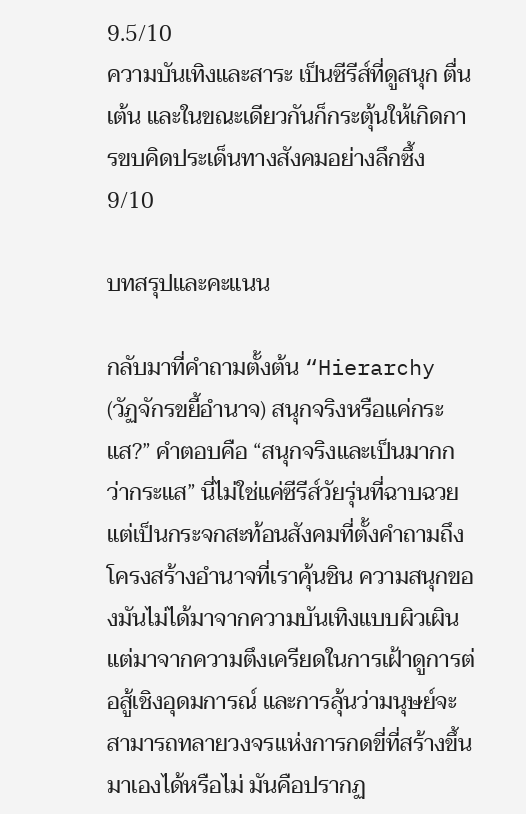9.5/10
ความบันเทิงและสาระ เป็นซีรีส์ที่ดูสนุก ตื่นเต้น และในขณะเดียวกันก็กระตุ้นให้เกิดการขบคิดประเด็นทางสังคมอย่างลึกซึ้ง 9/10

บทสรุปและคะแนน

กลับมาที่คำถามตั้งต้น “Hierarchy (วัฏจักรขยี้อำนาจ) สนุกจริงหรือแค่กระแส?” คำตอบคือ “สนุกจริงและเป็นมากกว่ากระแส” นี่ไม่ใช่แค่ซีรีส์วัยรุ่นที่ฉาบฉวย แต่เป็นกระจกสะท้อนสังคมที่ตั้งคำถามถึงโครงสร้างอำนาจที่เราคุ้นชิน ความสนุกของมันไม่ได้มาจากความบันเทิงแบบผิวเผิน แต่มาจากความตึงเครียดในการเฝ้าดูการต่อสู้เชิงอุดมการณ์ และการลุ้นว่ามนุษย์จะสามารถทลายวงจรแห่งการกดขี่ที่สร้างขึ้นมาเองได้หรือไม่ มันคือปรากฏ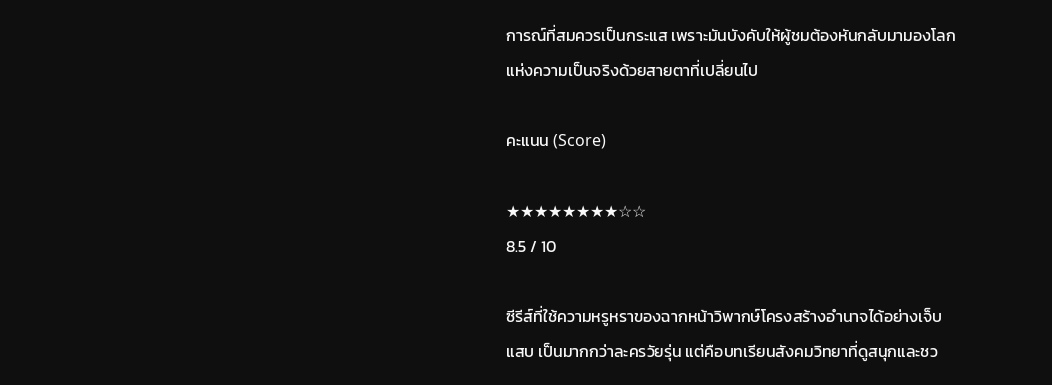การณ์ที่สมควรเป็นกระแส เพราะมันบังคับให้ผู้ชมต้องหันกลับมามองโลกแห่งความเป็นจริงด้วยสายตาที่เปลี่ยนไป

คะแนน (Score)

★★★★★★★★☆☆
8.5 / 10

ซีรีส์ที่ใช้ความหรูหราของฉากหน้าวิพากษ์โครงสร้างอำนาจได้อย่างเจ็บแสบ เป็นมากกว่าละครวัยรุ่น แต่คือบทเรียนสังคมวิทยาที่ดูสนุกและชว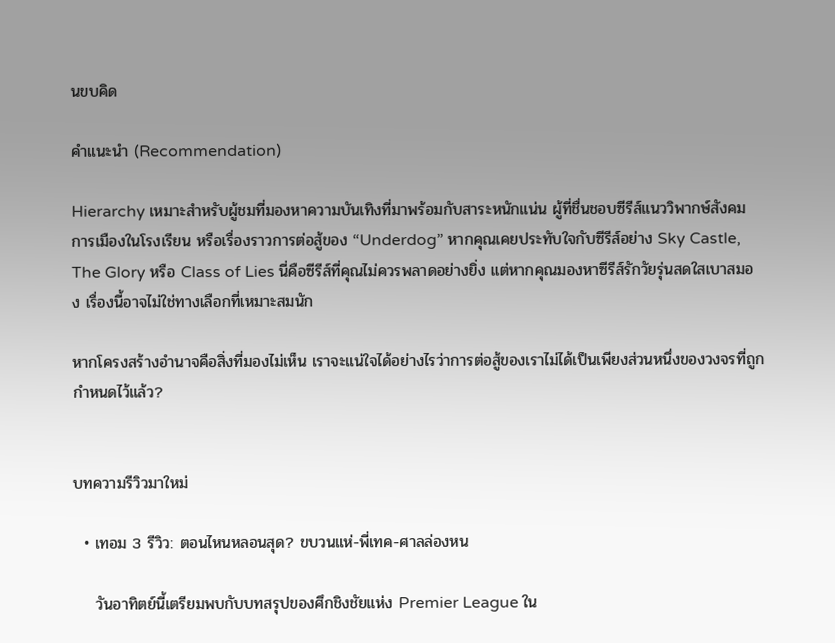นขบคิด

คำแนะนำ (Recommendation)

Hierarchy เหมาะสำหรับผู้ชมที่มองหาความบันเทิงที่มาพร้อมกับสาระหนักแน่น ผู้ที่ชื่นชอบซีรีส์แนววิพากษ์สังคม การเมืองในโรงเรียน หรือเรื่องราวการต่อสู้ของ “Underdog” หากคุณเคยประทับใจกับซีรีส์อย่าง Sky Castle, The Glory หรือ Class of Lies นี่คือซีรีส์ที่คุณไม่ควรพลาดอย่างยิ่ง แต่หากคุณมองหาซีรีส์รักวัยรุ่นสดใสเบาสมอง เรื่องนี้อาจไม่ใช่ทางเลือกที่เหมาะสมนัก

หากโครงสร้างอำนาจคือสิ่งที่มองไม่เห็น เราจะแน่ใจได้อย่างไรว่าการต่อสู้ของเราไม่ได้เป็นเพียงส่วนหนึ่งของวงจรที่ถูกกำหนดไว้แล้ว?


บทความรีวิวมาใหม่

  • เทอม 3 รีวิว: ตอนไหนหลอนสุด? ขบวนแห่-พี่เทค-ศาลล่องหน

    วันอาทิตย์นี้เตรียมพบกับบทสรุปของศึกชิงชัยแห่ง Premier League ใน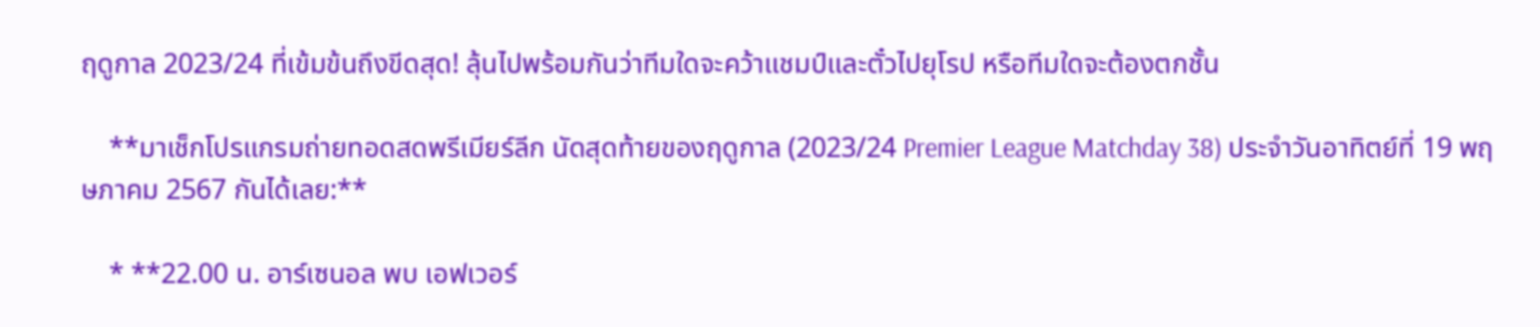ฤดูกาล 2023/24 ที่เข้มข้นถึงขีดสุด! ลุ้นไปพร้อมกันว่าทีมใดจะคว้าแชมป์และตั๋วไปยุโรป หรือทีมใดจะต้องตกชั้น

    **มาเช็กโปรแกรมถ่ายทอดสดพรีเมียร์ลีก นัดสุดท้ายของฤดูกาล (2023/24 Premier League Matchday 38) ประจำวันอาทิตย์ที่ 19 พฤษภาคม 2567 กันได้เลย:**

    * **22.00 น. อาร์เซนอล พบ เอฟเวอร์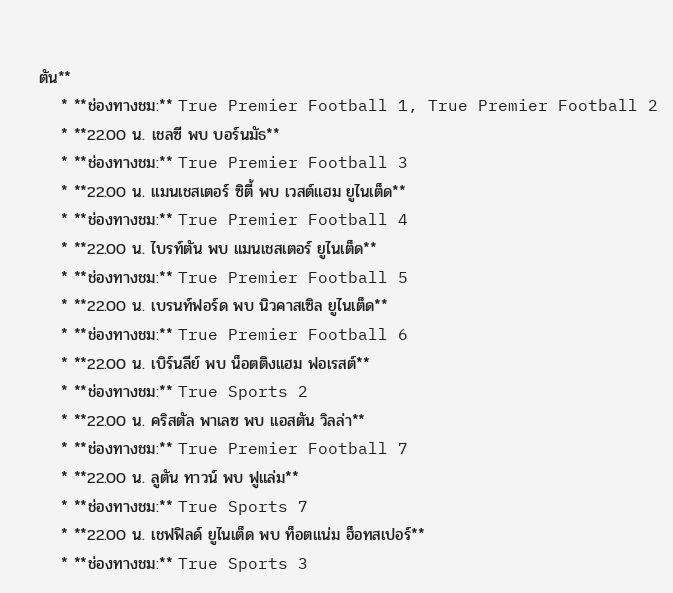ตัน**
    * **ช่องทางชม:** True Premier Football 1, True Premier Football 2
    * **22.00 น. เชลซี พบ บอร์นมัธ**
    * **ช่องทางชม:** True Premier Football 3
    * **22.00 น. แมนเชสเตอร์ ซิตี้ พบ เวสต์แฮม ยูไนเต็ด**
    * **ช่องทางชม:** True Premier Football 4
    * **22.00 น. ไบรท์ตัน พบ แมนเชสเตอร์ ยูไนเต็ด**
    * **ช่องทางชม:** True Premier Football 5
    * **22.00 น. เบรนท์ฟอร์ด พบ นิวคาสเซิล ยูไนเต็ด**
    * **ช่องทางชม:** True Premier Football 6
    * **22.00 น. เบิร์นลีย์ พบ น็อตติงแฮม ฟอเรสต์**
    * **ช่องทางชม:** True Sports 2
    * **22.00 น. คริสตัล พาเลซ พบ แอสตัน วิลล่า**
    * **ช่องทางชม:** True Premier Football 7
    * **22.00 น. ลูตัน ทาวน์ พบ ฟูแล่ม**
    * **ช่องทางชม:** True Sports 7
    * **22.00 น. เชฟฟิลด์ ยูไนเต็ด พบ ท็อตแน่ม ฮ็อทสเปอร์**
    * **ช่องทางชม:** True Sports 3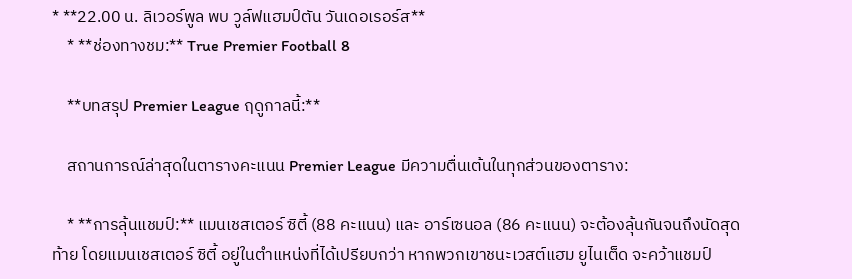* **22.00 น. ลิเวอร์พูล พบ วูล์ฟแฮมป์ตัน วันเดอเรอร์ส**
    * **ช่องทางชม:** True Premier Football 8

    **บทสรุป Premier League ฤดูกาลนี้:**

    สถานการณ์ล่าสุดในตารางคะแนน Premier League มีความตื่นเต้นในทุกส่วนของตาราง:

    * **การลุ้นแชมป์:** แมนเชสเตอร์ ซิตี้ (88 คะแนน) และ อาร์เซนอล (86 คะแนน) จะต้องลุ้นกันจนถึงนัดสุดท้าย โดยแมนเชสเตอร์ ซิตี้ อยู่ในตำแหน่งที่ได้เปรียบกว่า หากพวกเขาชนะเวสต์แฮม ยูไนเต็ด จะคว้าแชมป์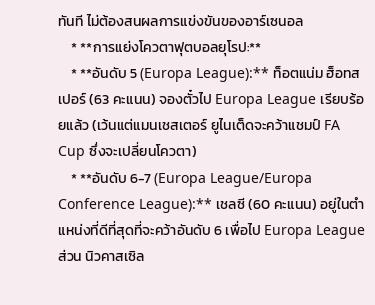ทันที ไม่ต้องสนผลการแข่งขันของอาร์เซนอล
    * **การแย่งโควตาฟุตบอลยุโรป:**
    * **อันดับ 5 (Europa League):** ท็อตแน่ม ฮ็อทสเปอร์ (63 คะแนน) จองตั๋วไป Europa League เรียบร้อยแล้ว (เว้นแต่แมนเชสเตอร์ ยูไนเต็ดจะคว้าแชมป์ FA Cup ซึ่งจะเปลี่ยนโควตา)
    * **อันดับ 6-7 (Europa League/Europa Conference League):** เชลซี (60 คะแนน) อยู่ในตำแหน่งที่ดีที่สุดที่จะคว้าอันดับ 6 เพื่อไป Europa League ส่วน นิวคาสเซิล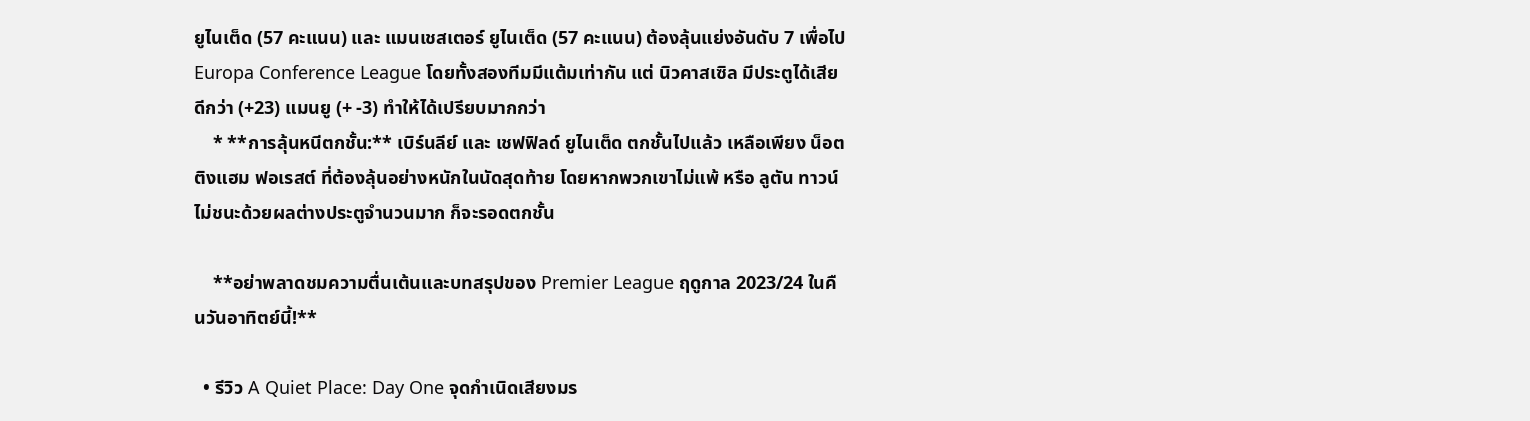ยูไนเต็ด (57 คะแนน) และ แมนเชสเตอร์ ยูไนเต็ด (57 คะแนน) ต้องลุ้นแย่งอันดับ 7 เพื่อไป Europa Conference League โดยทั้งสองทีมมีแต้มเท่ากัน แต่ นิวคาสเซิล มีประตูได้เสียดีกว่า (+23) แมนยู (+ -3) ทำให้ได้เปรียบมากกว่า
    * **การลุ้นหนีตกชั้น:** เบิร์นลีย์ และ เชฟฟิลด์ ยูไนเต็ด ตกชั้นไปแล้ว เหลือเพียง น็อตติงแฮม ฟอเรสต์ ที่ต้องลุ้นอย่างหนักในนัดสุดท้าย โดยหากพวกเขาไม่แพ้ หรือ ลูตัน ทาวน์ ไม่ชนะด้วยผลต่างประตูจำนวนมาก ก็จะรอดตกชั้น

    **อย่าพลาดชมความตื่นเต้นและบทสรุปของ Premier League ฤดูกาล 2023/24 ในคืนวันอาทิตย์นี้!**

  • รีวิว A Quiet Place: Day One จุดกำเนิดเสียงมร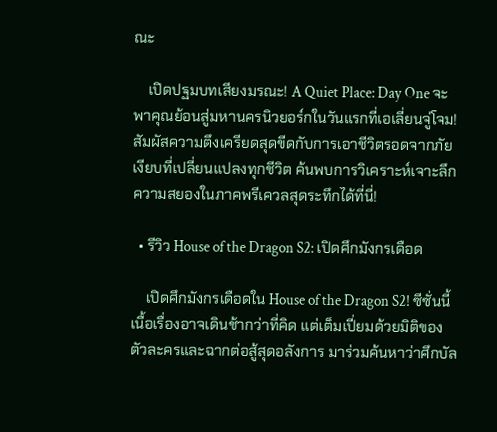ณะ

    เปิดปฐมบทเสียงมรณะ! A Quiet Place: Day One จะพาคุณย้อนสู่มหานครนิวยอร์กในวันแรกที่เอเลี่ยนจู่โจม! สัมผัสความตึงเครียดสุดขีดกับการเอาชีวิตรอดจากภัยเงียบที่เปลี่ยนแปลงทุกชีวิต ค้นพบการวิเคราะห์เจาะลึกความสยองในภาคพรีเควลสุดระทึกได้ที่นี่!

  • รีวิว House of the Dragon S2: เปิดศึกมังกรเดือด

    เปิดศึกมังกรเดือดใน House of the Dragon S2! ซีซั่นนี้เนื้อเรื่องอาจเดินช้ากว่าที่คิด แต่เต็มเปี่ยมด้วยมิติของตัวละครและฉากต่อสู้สุดอลังการ มาร่วมค้นหาว่าศึกบัล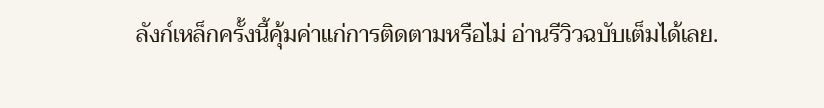ลังก์เหล็กครั้งนี้คุ้มค่าแก่การติดตามหรือไม่ อ่านรีวิวฉบับเต็มได้เลย.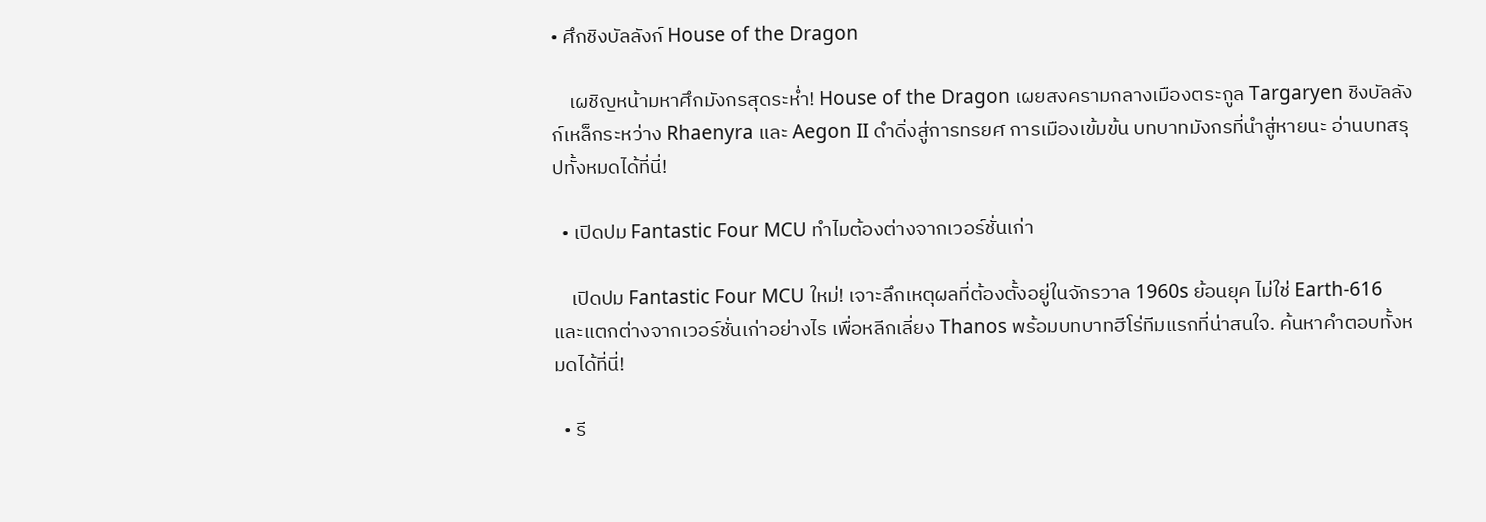• ศึกชิงบัลลังก์ House of the Dragon

    เผชิญหน้ามหาศึกมังกรสุดระห่ำ! House of the Dragon เผยสงครามกลางเมืองตระกูล Targaryen ชิงบัลลังก์เหล็กระหว่าง Rhaenyra และ Aegon II ดำดิ่งสู่การทรยศ การเมืองเข้มข้น บทบาทมังกรที่นำสู่หายนะ อ่านบทสรุปทั้งหมดได้ที่นี่!

  • เปิดปม Fantastic Four MCU ทำไมต้องต่างจากเวอร์ชั่นเก่า

    เปิดปม Fantastic Four MCU ใหม่! เจาะลึกเหตุผลที่ต้องตั้งอยู่ในจักรวาล 1960s ย้อนยุค ไม่ใช่ Earth-616 และแตกต่างจากเวอร์ชั่นเก่าอย่างไร เพื่อหลีกเลี่ยง Thanos พร้อมบทบาทฮีโร่ทีมแรกที่น่าสนใจ. ค้นหาคำตอบทั้งหมดได้ที่นี่!

  • รี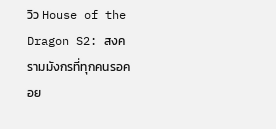วิว House of the Dragon S2: สงครามมังกรที่ทุกคนรอคอย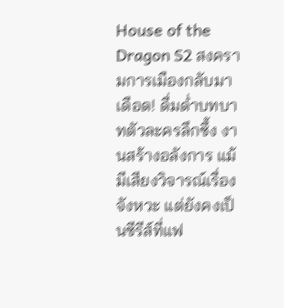House of the Dragon S2 สงครามการเมืองกลับมาเดือด! ดื่มด่ำบทบาทตัวละครลึกซึ้ง งานสร้างอลังการ แม้มีเสียงวิจารณ์เรื่องจังหวะ แต่ยังคงเป็นซีรีส์ที่แฟ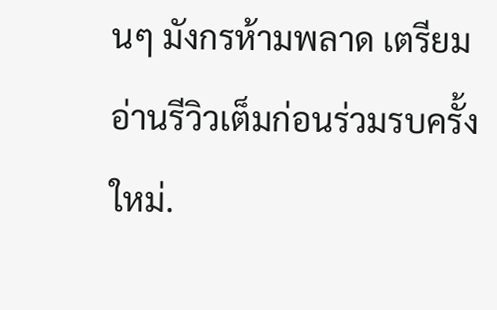นๆ มังกรห้ามพลาด เตรียมอ่านรีวิวเต็มก่อนร่วมรบครั้งใหม่.